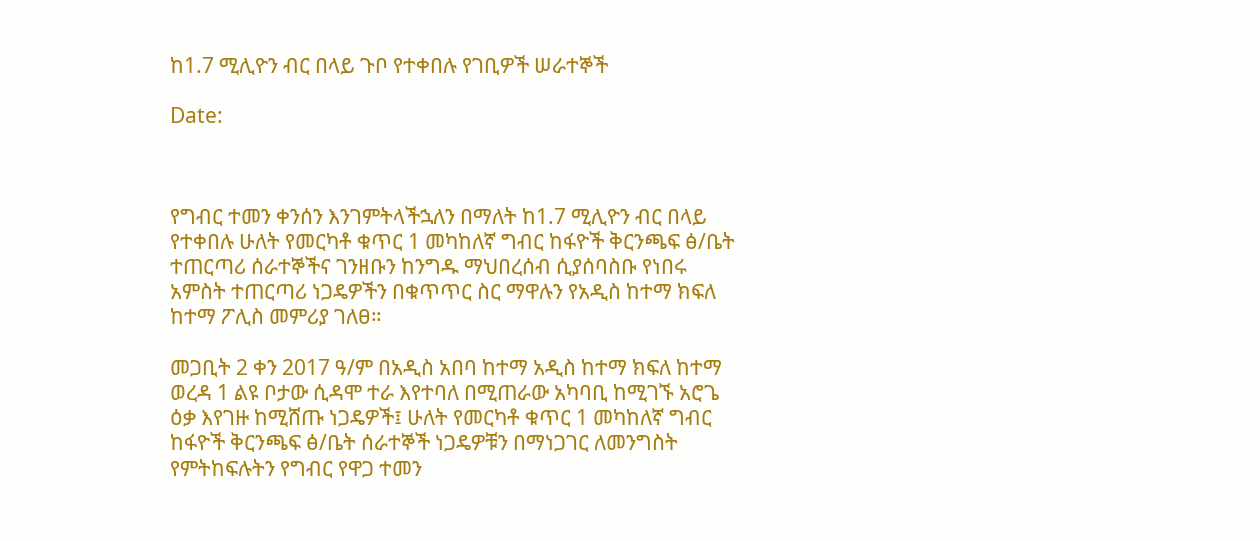ከ1.7 ሚሊዮን ብር በላይ ጉቦ የተቀበሉ የገቢዎች ሠራተኞች

Date:



የግብር ተመን ቀንሰን እንገምትላችኋለን በማለት ከ1.7 ሚሊዮን ብር በላይ የተቀበሉ ሁለት የመርካቶ ቁጥር 1 መካከለኛ ግብር ከፋዮች ቅርንጫፍ ፅ/ቤት ተጠርጣሪ ሰራተኞችና ገንዘቡን ከንግዱ ማህበረሰብ ሲያሰባስቡ የነበሩ አምስት ተጠርጣሪ ነጋዴዎችን በቁጥጥር ስር ማዋሉን የአዲስ ከተማ ክፍለ ከተማ ፖሊስ መምሪያ ገለፀ።

መጋቢት 2 ቀን 2017 ዓ/ም በአዲስ አበባ ከተማ አዲስ ከተማ ክፍለ ከተማ ወረዳ 1 ልዩ ቦታው ሲዳሞ ተራ እየተባለ በሚጠራው አካባቢ ከሚገኙ አሮጌ ዕቃ እየገዙ ከሚሸጡ ነጋዴዎች፤ ሁለት የመርካቶ ቁጥር 1 መካከለኛ ግብር ከፋዮች ቅርንጫፍ ፅ/ቤት ሰራተኞች ነጋዴዎቹን በማነጋገር ለመንግስት የምትከፍሉትን የግብር የዋጋ ተመን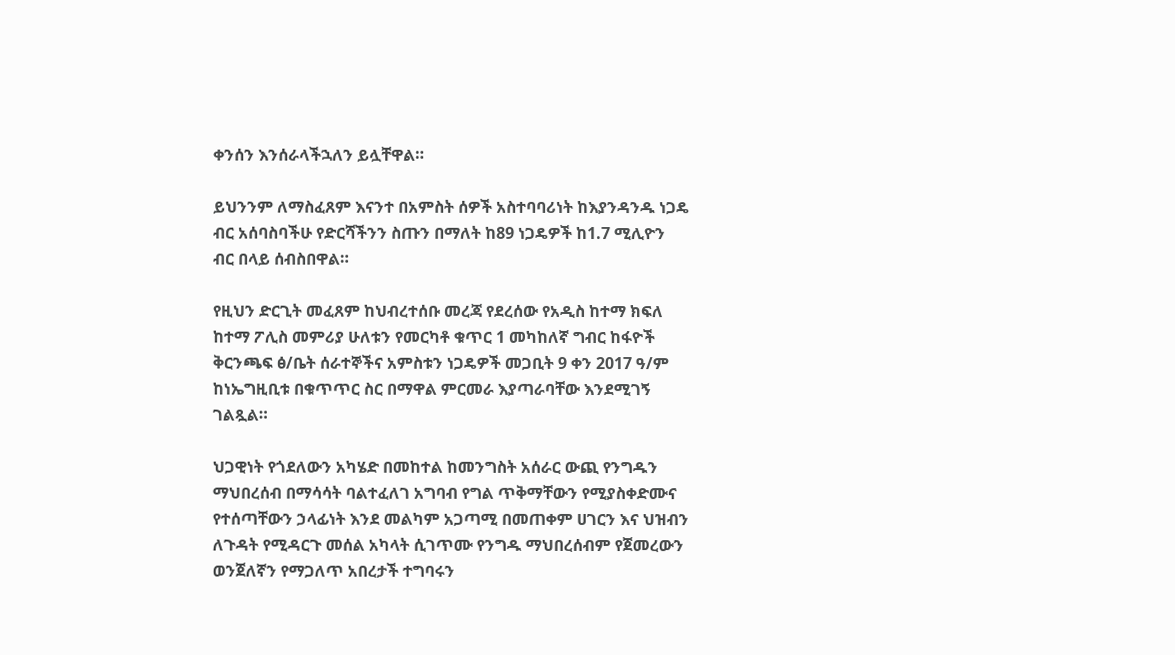ቀንሰን እንሰራላችኋለን ይሏቸዋል።

ይህንንም ለማስፈጸም እናንተ በአምስት ሰዎች አስተባባሪነት ከእያንዳንዱ ነጋዴ ብር አሰባስባችሁ የድርሻችንን ስጡን በማለት ከ89 ነጋዴዎች ከ1.7 ሚሊዮን ብር በላይ ሰብስበዋል።

የዚህን ድርጊት መፈጸም ከህብረተሰቡ መረጃ የደረሰው የአዲስ ከተማ ክፍለ ከተማ ፖሊስ መምሪያ ሁለቱን የመርካቶ ቁጥር 1 መካከለኛ ግብር ከፋዮች ቅርንጫፍ ፅ/ቤት ሰራተኞችና አምስቱን ነጋዴዎች መጋቢት 9 ቀን 2017 ዓ/ም ከነኤግዚቢቱ በቁጥጥር ስር በማዋል ምርመራ እያጣራባቸው እንደሚገኝ ገልጿል።

ህጋዊነት የጎደለውን አካሄድ በመከተል ከመንግስት አሰራር ውጪ የንግዱን ማህበረሰብ በማሳሳት ባልተፈለገ አግባብ የግል ጥቅማቸውን የሚያስቀድሙና የተሰጣቸውን ኃላፊነት እንደ መልካም አጋጣሚ በመጠቀም ሀገርን እና ህዝብን ለጉዳት የሚዳርጉ መሰል አካላት ሲገጥሙ የንግዱ ማህበረሰብም የጀመረውን ወንጀለኛን የማጋለጥ አበረታች ተግባሩን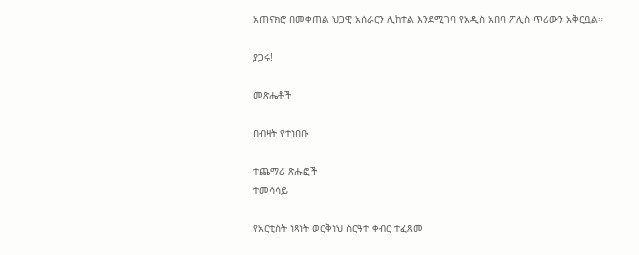አጠናክሮ በመቀጠል ህጋዊ አሰራርን ሊከተል እንደሚገባ የአዲስ አበባ ፖሊስ ጥሪውን አቅርቧል።

ያጋሩ!

መጽሔቶች

በብዛት የተነበቡ

ተጨማሪ ጽሑፎች
ተመሳሳይ

የአርቲስት ነጻነት ወርቅነህ ስርዓተ ቀብር ተፈጸመ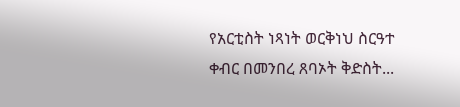የአርቲስት ነጻነት ወርቅነህ ስርዓተ ቀብር በመንበረ ጸባኦት ቅድስት...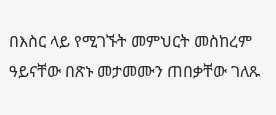በእስር ላይ የሚገኙት መምህርት መስከረም ዓይናቸው በጽኑ መታመሙን ጠበቃቸው ገለጹ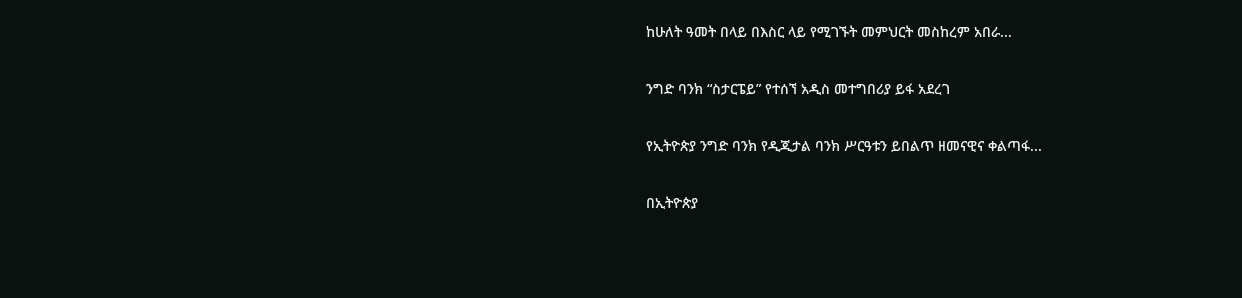ከሁለት ዓመት በላይ በእስር ላይ የሚገኙት መምህርት መስከረም አበራ...

ንግድ ባንክ “ስታርፔይ” የተሰኘ አዲስ መተግበሪያ ይፋ አደረገ

የኢትዮጵያ ንግድ ባንክ የዲጂታል ባንክ ሥርዓቱን ይበልጥ ዘመናዊና ቀልጣፋ...

በኢትዮጵያ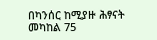በካንሰር ከሚያዙ ሕፃናት መካከል 75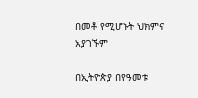በመቶ የሚሆኑት ህክምና አያገኙም

በኢትዮጵያ በየዓመቱ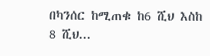በካንሰር ከሚጠቁ ከ6 ሺህ እስከ 8 ሺህ...